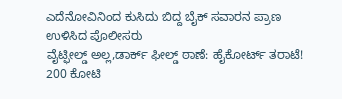ಎದೆನೋವಿನಿಂದ ಕುಸಿದು ಬಿದ್ದ ಬೈಕ್ ಸವಾರನ ಪ್ರಾಣ ಉಳಿಸಿದ ಪೊಲೀಸರು
ವೈಟ್ಫೀಲ್ಡ್ ಅಲ್ಲ,ಡಾರ್ಕ್ ಫೀಲ್ಡ್ ಠಾಣೆ: ಹೈಕೋರ್ಟ್ ತರಾಟೆ!
200 ಕೋಟಿ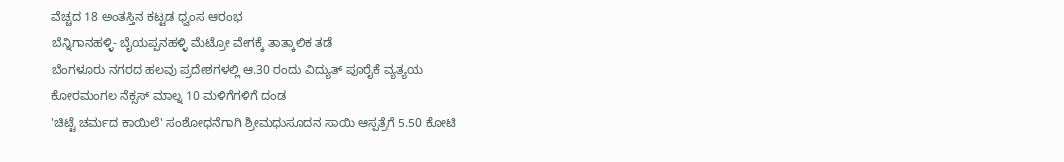ವೆಚ್ಚದ 18 ಅಂತಸ್ತಿನ ಕಟ್ಟಡ ಧ್ವಂಸ ಆರಂಭ
ಬೆನ್ನಿಗಾನಹಳ್ಳಿ- ಬೈಯಪ್ಪನಹಳ್ಳಿ ಮೆಟ್ರೋ ವೇಗಕ್ಕೆ ತಾತ್ಕಾಲಿಕ ತಡೆ
ಬೆಂಗಳೂರು ನಗರದ ಹಲವು ಪ್ರದೇಶಗಳಲ್ಲಿ ಆ.30 ರಂದು ವಿದ್ಯುತ್ ಪೂರೈಕೆ ವ್ಯತ್ಯಯ
ಕೋರಮಂಗಲ ನೆಕ್ಸಸ್ ಮಾಲ್ನ 10 ಮಳಿಗೆಗಳಿಗೆ ದಂಡ
'ಚಿಟ್ಟೆ ಚರ್ಮದ ಕಾಯಿಲೆ' ಸಂಶೋಧನೆಗಾಗಿ ಶ್ರೀಮಧುಸೂದನ ಸಾಯಿ ಆಸ್ಪತ್ರೆಗೆ 5.50 ಕೋಟಿ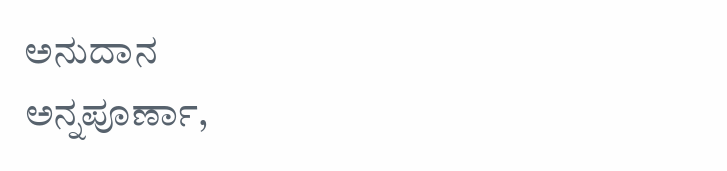ಅನುದಾನ
ಅನ್ನಪೂರ್ಣಾ,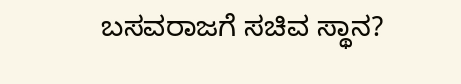ಬಸವರಾಜಗೆ ಸಚಿವ ಸ್ಥಾನ?